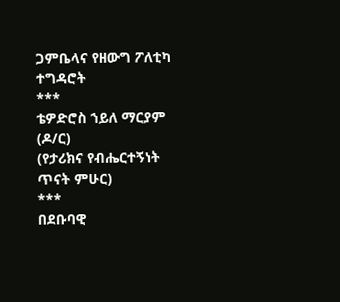ጋምቤላና የዘውግ ፖለቲካ ተግዳሮት
***
ቴዎድሮስ ኀይለ ማርያም (ዶ/ር)
(የታሪክና የብሔርተኝነት ጥናት ምሁር)
***
በደቡባዊ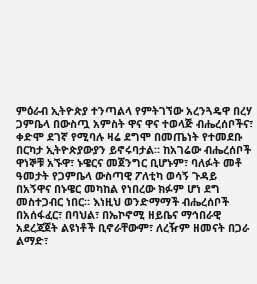ምዕራብ ኢትዮጵያ ተንጣልላ የምትገኘው አረንጓዴዋ በረሃ ጋምቤላ በውስጧ አምስት ዋና ዋና ተወላጅ ብሔረሰቦችና፣ ቀድሞ ደገኛ የሚባሉ ዛሬ ደግሞ በመጤነት የተመደቡ በርካታ ኢትዮጵያውያን ይኖሩባታል። ከአገሬው ብሔረሰቦች ዋነኞቹ አኙዋ፣ ኑዌርና መጀንግር ቢሆኑም፣ ባለፉት መቶ ዓመታት የጋምቤላ ውስጣዊ ፖለቲካ ወሳኝ ጉዳይ በአኝዋና በኑዌር መካከል የነበረው ክፉም ሆነ ደግ መስተጋብር ነበር። እነዚህ ወንድማማች ብሔረሰቦች በአሰፋፈር፣ በባህል፣ በኤኮኖሚ ዘይቤና ማኅበራዊ አደረጃጀት ልዩነቶች ቢኖራቸውም፣ ለረዥም ዘመናት በጋራ ልማድ፣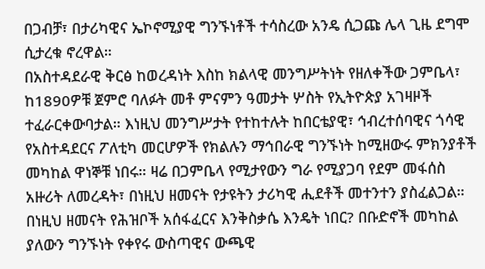በጋብቻ፣ በታሪካዊና ኤኮኖሚያዊ ግንኙነቶች ተሳስረው አንዴ ሲጋጩ ሌላ ጊዜ ደግሞ ሲታረቁ ኖረዋል።
በአስተዳደራዊ ቅርፅ ከወረዳነት እስከ ክልላዊ መንግሥትነት የዘለቀችው ጋምቤላ፣ ከ1890ዎቹ ጀምሮ ባለፉት መቶ ምናምን ዓመታት ሦስት የኢትዮጵያ አገዛዞች ተፈራርቀውባታል። እነዚህ መንግሥታት የተከተሉት ከበርቴያዊ፣ ኅብረተሰባዊና ጎሳዊ የአስተዳደርና ፖለቲካ መርሆዎች የክልሉን ማኅበራዊ ግንኙነት ከሚዘውሩ ምክንያቶች መካከል ዋነኞቹ ነበሩ። ዛሬ በጋምቤላ የሚታየውን ግራ የሚያጋባ የደም መፋሰስ አዙሪት ለመረዳት፣ በነዚህ ዘመናት የታዩትን ታሪካዊ ሒደቶች መተንተን ያስፈልጋል። በነዚህ ዘመናት የሕዝቦች አሰፋፈርና እንቅስቃሴ እንዴት ነበር? በቡድኖች መካከል ያለውን ግንኙነት የቀየሩ ውስጣዊና ውጫዊ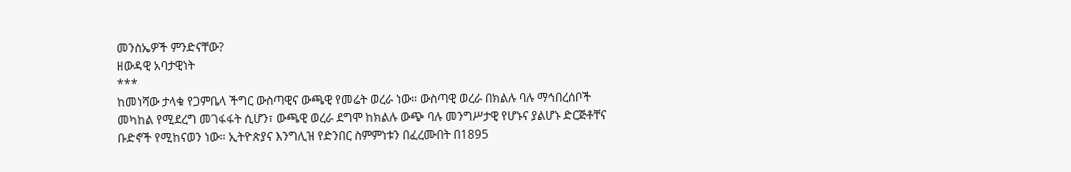መንስኤዎች ምንድናቸው?
ዘውዳዊ አባታዊነት
***
ከመነሻው ታላቁ የጋምቤላ ችግር ውስጣዊና ውጫዊ የመሬት ወረራ ነው። ውስጣዊ ወረራ በክልሉ ባሉ ማኅበረሰቦች መካከል የሚደረግ መገፋፋት ሲሆን፣ ውጫዊ ወረራ ደግሞ ከክልሉ ውጭ ባሉ መንግሥታዊ የሆኑና ያልሆኑ ድርጅቶቸና ቡድኖች የሚከናወን ነው። ኢትዮጵያና እንግሊዝ የድንበር ስምምነቱን በፈረሙበት በ1895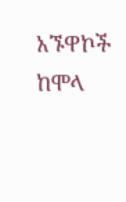አኙዋኮች ከሞላ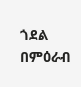ጎደል በምዕራብ